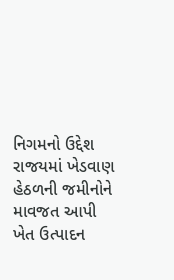નિગમનો ઉદ્દેશ રાજયમાં ખેડવાણ હેઠળની જમીનોને માવજત આપી ખેત ઉત્પાદન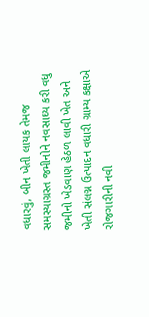વધારવું, બીન ખેતી લાયક તેમજ સમસ્યાગ્રસ્ત જમીનોને નવસાઘ્ય કરી વધુ જમીનો ખેડવાણ હેઠળ લાવી ખેત અને ખેતી સંલગ્ન ઉત્પાદન વધારી ગ્રામ્ય કક્ષાએ રોજગારીની નવી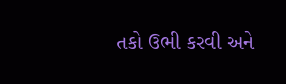તકો ઉભી કરવી અને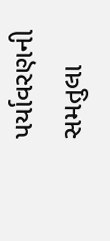પર્યાવરણની સમતુલા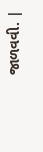જાળવવી. |